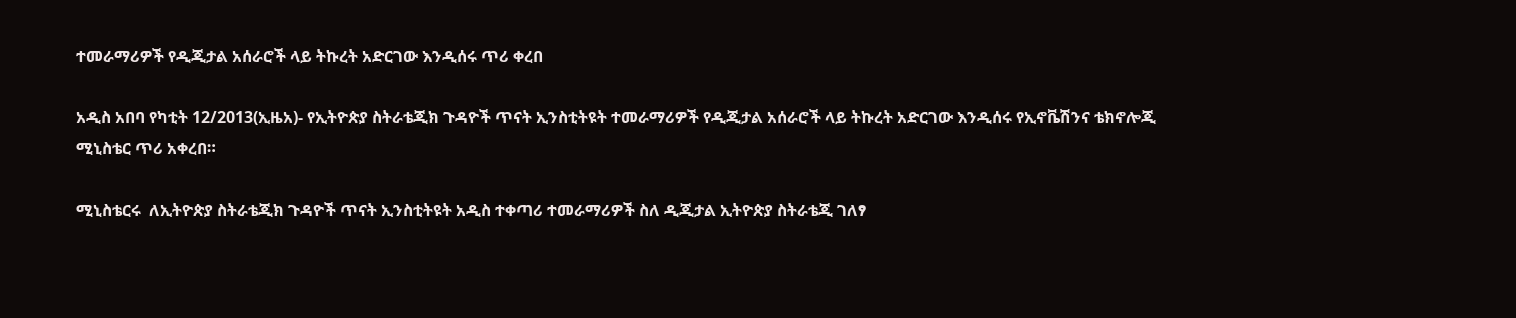ተመራማሪዎች የዲጂታል አሰራሮች ላይ ትኩረት አድርገው እንዲሰሩ ጥሪ ቀረበ

አዲስ አበባ የካቲት 12/2013(ኢዜአ)- የኢትዮጵያ ስትራቴጂክ ጉዳዮች ጥናት ኢንስቲትዩት ተመራማሪዎች የዲጂታል አሰራሮች ላይ ትኩረት አድርገው እንዲሰሩ የኢኖቬሽንና ቴክኖሎጂ ሚኒስቴር ጥሪ አቀረበ።

ሚኒስቴርሩ  ለኢትዮጵያ ስትራቴጂክ ጉዳዮች ጥናት ኢንስቲትዩት አዲስ ተቀጣሪ ተመራማሪዎች ስለ ዲጂታል ኢትዮጵያ ስትራቴጂ ገለፃ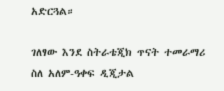አድርጓል።

ገለፃው እንደ ስትራቴጂክ ጥናት ተመራማሪ ስለ አለም-ዓቀፍ ዲጂታል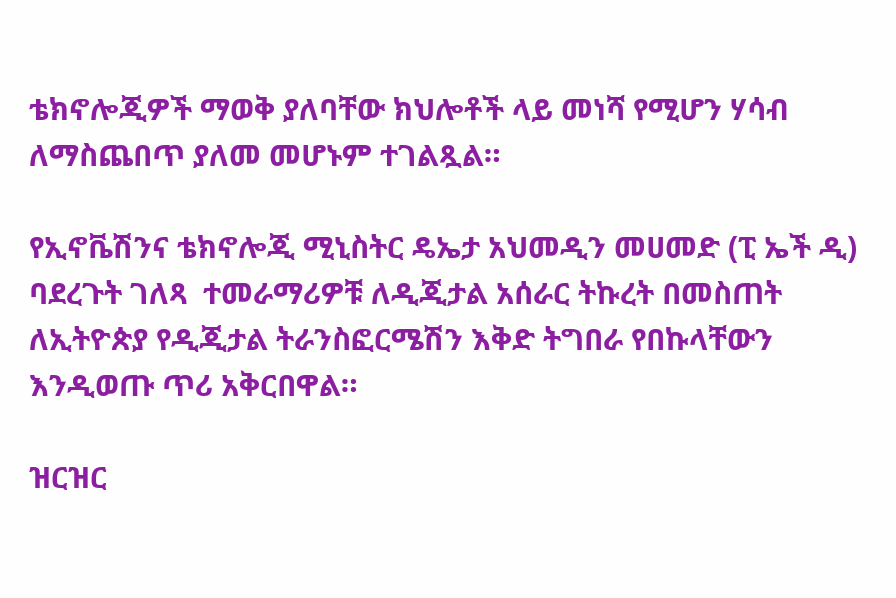ቴክኖሎጂዎች ማወቅ ያለባቸው ክህሎቶች ላይ መነሻ የሚሆን ሃሳብ ለማስጨበጥ ያለመ መሆኑም ተገልጿል።

የኢኖቬሽንና ቴክኖሎጂ ሚኒስትር ዴኤታ አህመዲን መሀመድ (ፒ ኤች ዲ)  ባደረጉት ገለጻ  ተመራማሪዎቹ ለዲጂታል አሰራር ትኩረት በመስጠት ለኢትዮጵያ የዲጂታል ትራንስፎርሜሽን እቅድ ትግበራ የበኩላቸውን እንዲወጡ ጥሪ አቅርበዋል።

ዝርዝር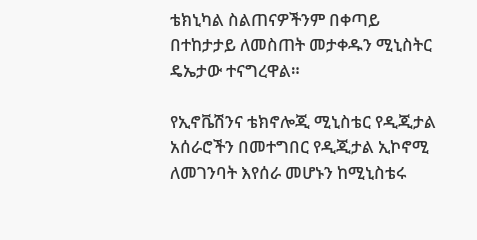ቴክኒካል ስልጠናዎችንም በቀጣይ በተከታታይ ለመስጠት መታቀዱን ሚኒስትር ዴኤታው ተናግረዋል።

የኢኖቬሽንና ቴክኖሎጂ ሚኒስቴር የዲጂታል አሰራሮችን በመተግበር የዲጂታል ኢኮኖሚ ለመገንባት እየሰራ መሆኑን ከሚኒስቴሩ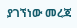ያገኘነው መረጃ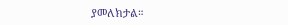ያመለክታል።